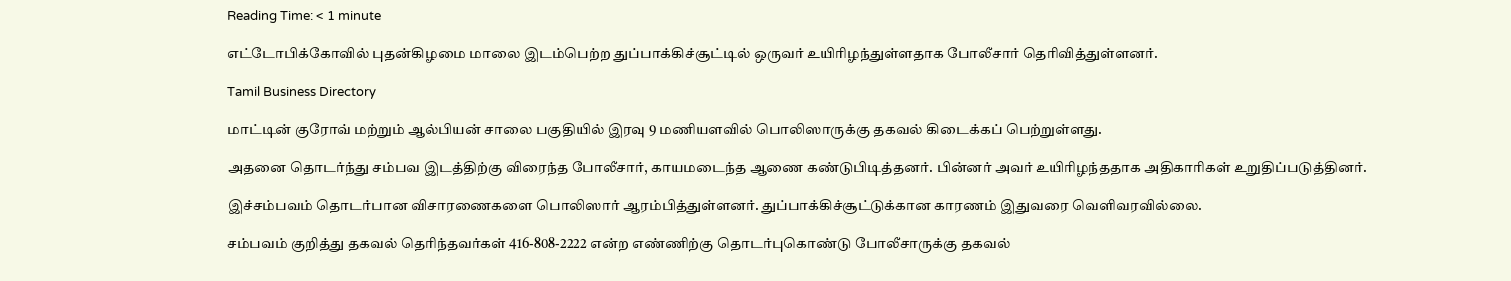Reading Time: < 1 minute

எட்டோபிக்கோவில் புதன்கிழமை மாலை இடம்பெற்ற துப்பாக்கிச்சூட்டில் ஒருவர் உயிரிழந்துள்ளதாக போலீசார் தெரிவித்துள்ளனர்.

Tamil Business Directory

மாட்டின் குரோவ் மற்றும் ஆல்பியன் சாலை பகுதியில் இரவு 9 மணியளவில் பொலிஸாருக்கு தகவல் கிடைக்கப் பெற்றுள்ளது.

அதனை தொடர்ந்து சம்பவ இடத்திற்கு விரைந்த போலீசார், காயமடைந்த ஆணை கண்டுபிடித்தனர். பின்னர் அவர் உயிரிழந்ததாக அதிகாரிகள் உறுதிப்படுத்தினர்.

இச்சம்பவம் தொடர்பான விசாரணைகளை பொலிஸார் ஆரம்பித்துள்ளனர். துப்பாக்கிச்சூட்டுக்கான காரணம் இதுவரை வெளிவரவில்லை.

சம்பவம் குறித்து தகவல் தெரிந்தவர்கள் 416-808-2222 என்ற எண்ணிற்கு தொடர்புகொண்டு போலீசாருக்கு தகவல்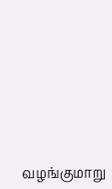வழங்குமாறு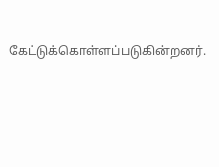கேட்டுக்கொள்ளப்படுகின்றனர்.